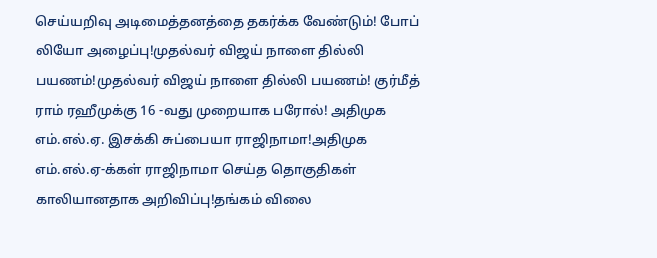செய்யறிவு அடிமைத்தனத்தை தகர்க்க வேண்டும்! போப் லியோ அழைப்பு!முதல்வர் விஜய் நாளை தில்லி பயணம்!முதல்வர் விஜய் நாளை தில்லி பயணம்! குர்மீத் ராம் ரஹீமுக்கு 16 -வது முறையாக பரோல்! அதிமுக எம்.எல்.ஏ. இசக்கி சுப்பையா ராஜிநாமா!அதிமுக எம்.எல்.ஏ-க்கள் ராஜிநாமா செய்த தொகுதிகள் காலியானதாக அறிவிப்பு!தங்கம் விலை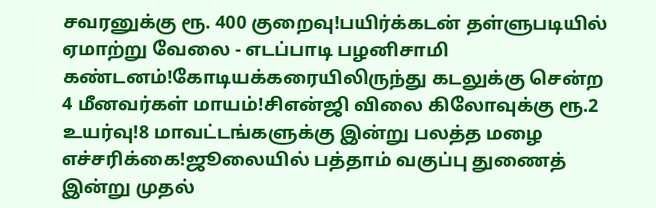சவரனுக்கு ரூ. 400 குறைவு!பயிர்க்கடன் தள்ளுபடியில் ஏமாற்று வேலை - எடப்பாடி பழனிசாமி கண்டனம்!கோடியக்கரையிலிருந்து கடலுக்கு சென்ற 4 மீனவர்கள் மாயம்!சிஎன்ஜி விலை கிலோவுக்கு ரூ.2 உயர்வு!8 மாவட்டங்களுக்கு இன்று பலத்த மழை எச்சரிக்கை!ஜூலையில் பத்தாம் வகுப்பு துணைத் இன்று முதல்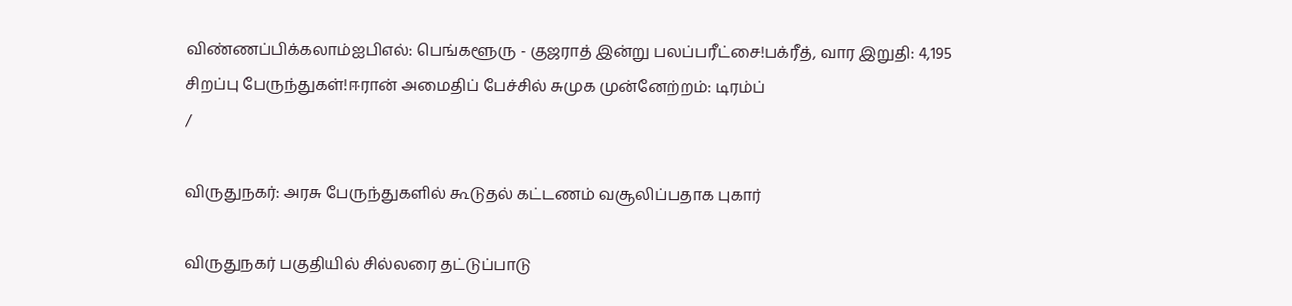விண்ணப்பிக்கலாம்ஐபிஎல்: பெங்களூரு - குஜராத் இன்று பலப்பரீட்சை!பக்ரீத், வார இறுதி: 4,195 சிறப்பு பேருந்துகள்!ஈரான் அமைதிப் பேச்சில் சுமுக முன்னேற்றம்: டிரம்ப்
/

விருதுநகர்: அரசு பேருந்துகளில் கூடுதல் கட்டணம் வசூலிப்பதாக புகார்

விருதுநகர் பகுதியில் சில்லரை தட்டுப்பாடு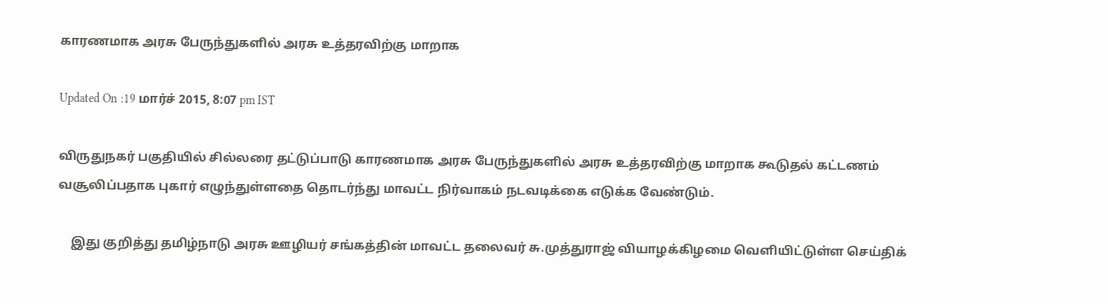காரணமாக அரசு பேருந்துகளில் அரசு உத்தரவிற்கு மாறாக

Updated On :19 மார்ச் 2015, 8:07 pm IST

விருதுநகர் பகுதியில் சில்லரை தட்டுப்பாடு காரணமாக அரசு பேருந்துகளில் அரசு உத்தரவிற்கு மாறாக கூடுதல் கட்டணம் வசூலிப்பதாக புகார் எழுந்துள்ளதை தொடர்ந்து மாவட்ட நிர்வாகம் நடவடிக்கை எடுக்க வேண்டும்.

    இது குறித்து தமிழ்நாடு அரசு ஊழியர் சங்கத்தின் மாவட்ட தலைவர் சு.முத்துராஜ் வியாழக்கிழமை வெளியிட்டுள்ள செய்திக்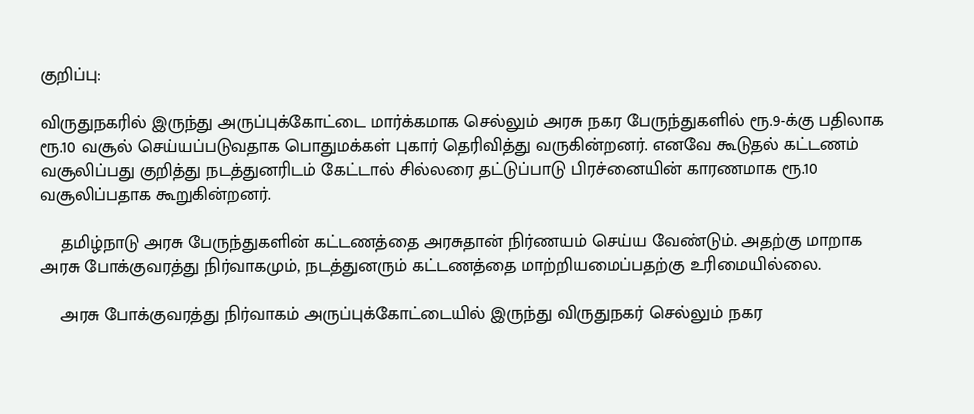குறிப்பு:

விருதுநகரில் இருந்து அருப்புக்கோட்டை மார்க்கமாக செல்லும் அரசு நகர பேருந்துகளில் ரூ.9-க்கு பதிலாக ரூ.10 வசூல் செய்யப்படுவதாக பொதுமக்கள் புகார் தெரிவித்து வருகின்றனர். எனவே கூடுதல் கட்டணம் வசூலிப்பது குறித்து நடத்துனரிடம் கேட்டால் சில்லரை தட்டுப்பாடு பிரச்னையின் காரணமாக ரூ.10 வசூலிப்பதாக கூறுகின்றனர்.

    தமிழ்நாடு அரசு பேருந்துகளின் கட்டணத்தை அரசுதான் நிர்ணயம் செய்ய வேண்டும். அதற்கு மாறாக அரசு போக்குவரத்து நிர்வாகமும், நடத்துனரும் கட்டணத்தை மாற்றியமைப்பதற்கு உரிமையில்லை.

    அரசு போக்குவரத்து நிர்வாகம் அருப்புக்கோட்டையில் இருந்து விருதுநகர் செல்லும் நகர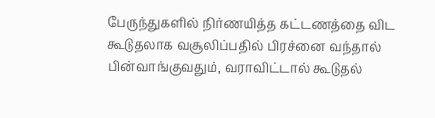பேருந்துகளில் நிர்ணயித்த கட்டணத்தை விட கூடுதலாக வசூலிப்பதில் பிரச்னை வந்தால் பின்வாங்குவதும், வராவிட்டால் கூடுதல்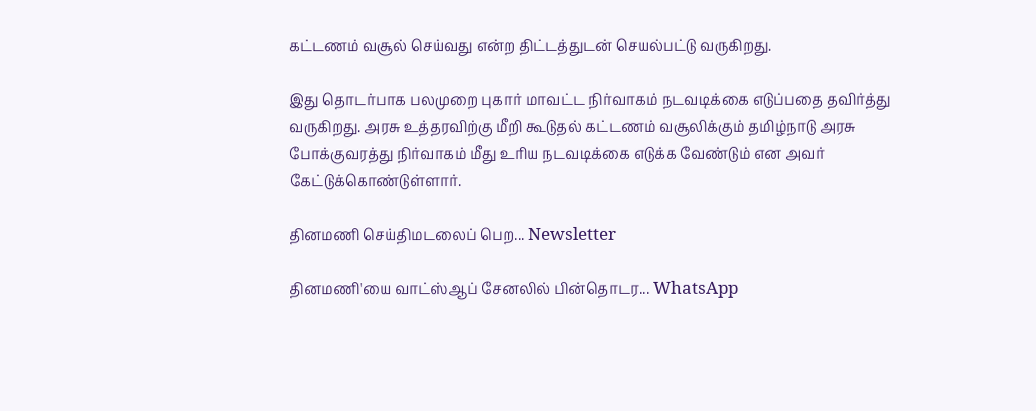கட்டணம் வசூல் செய்வது என்ற திட்டத்துடன் செயல்பட்டு வருகிறது.

இது தொடர்பாக பலமுறை புகார் மாவட்ட நிர்வாகம் நடவடிக்கை எடுப்பதை தவிர்த்து வருகிறது. அரசு உத்தரவிற்கு மீறி கூடுதல் கட்டணம் வசூலிக்கும் தமிழ்நாடு அரசு போக்குவரத்து நிர்வாகம் மீது உரிய நடவடிக்கை எடுக்க வேண்டும் என அவர் கேட்டுக்கொண்டுள்ளார்.

தினமணி செய்திமடலைப் பெற... Newsletter

தினமணி'யை வாட்ஸ்ஆப் சேனலில் பின்தொடர... WhatsApp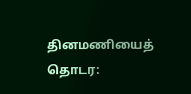தினமணியைத் தொடர: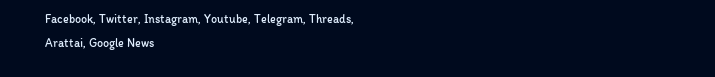Facebook, Twitter, Instagram, Youtube, Telegram, Threads, Arattai, Google News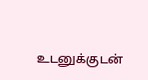உடனுக்குடன்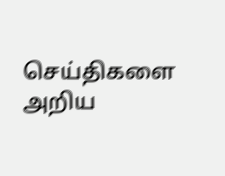செய்திகளை அறிய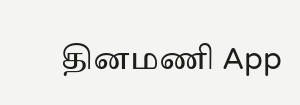தினமணி App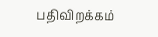பதிவிறக்கம்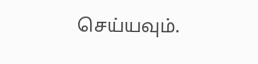செய்யவும்.